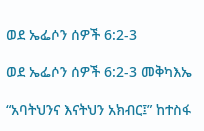ወደ ኤፌሶን ሰዎች 6:2-3

ወደ ኤፌሶን ሰዎች 6:2-3 መቅካእኤ

“አባትህንና እናትህን አክብር፤” ከተስፋ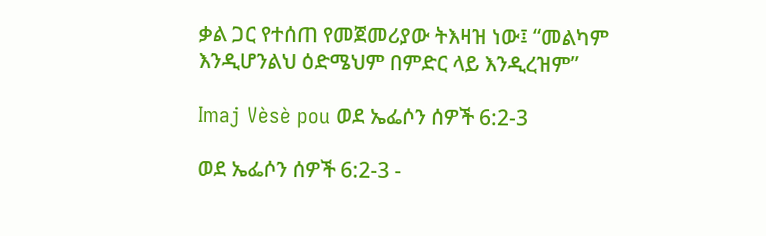ቃል ጋር የተሰጠ የመጀመሪያው ትእዛዝ ነው፤ “መልካም እንዲሆንልህ ዕድሜህም በምድር ላይ እንዲረዝም”

Imaj Vèsè pou ወደ ኤፌሶን ሰዎች 6:2-3

ወደ ኤፌሶን ሰዎች 6:2-3 -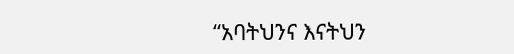“አባትህንና እናትህን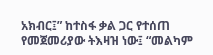አክብር፤” ከተስፋ ቃል ጋር የተሰጠ የመጀመሪያው ትእዛዝ ነው፤ “መልካም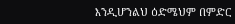እንዲሆንልህ ዕድሜህም በምድር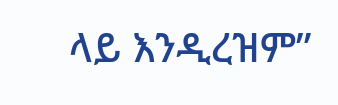ላይ እንዲረዝም”